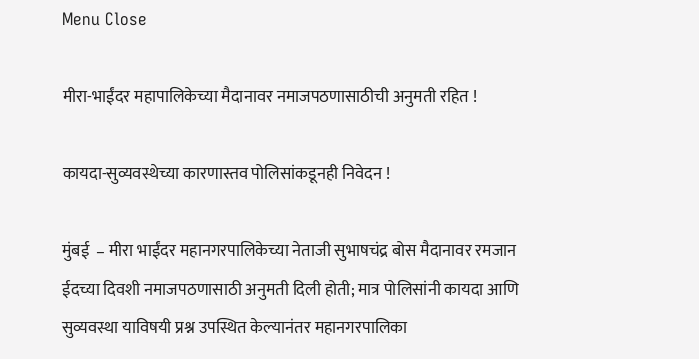Menu Close

मीरा-भाईंदर महापालिकेच्या मैदानावर नमाजपठणासाठीची अनुमती रहित !

कायदा-सुव्यवस्थेच्या कारणास्तव पोलिसांकडूनही निवेदन !

मुंबई  – मीरा भाईंदर महानगरपालिकेच्या नेताजी सुभाषचंद्र बोस मैदानावर रमजान ईदच्या दिवशी नमाजपठणासाठी अनुमती दिली होती; मात्र पोलिसांनी कायदा आणि सुव्यवस्था याविषयी प्रश्न उपस्थित केल्यानंतर महानगरपालिका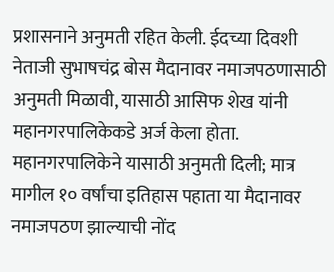प्रशासनाने अनुमती रहित केली. ईदच्या दिवशी नेताजी सुभाषचंद्र बोस मैदानावर नमाजपठणासाठी अनुमती मिळावी, यासाठी आसिफ शेख यांनी महानगरपालिकेकडे अर्ज केला होता. महानगरपालिकेने यासाठी अनुमती दिली; मात्र मागील १० वर्षांचा इतिहास पहाता या मैदानावर नमाजपठण झाल्याची नोंद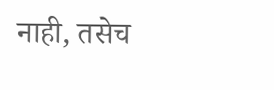नाही, तसेच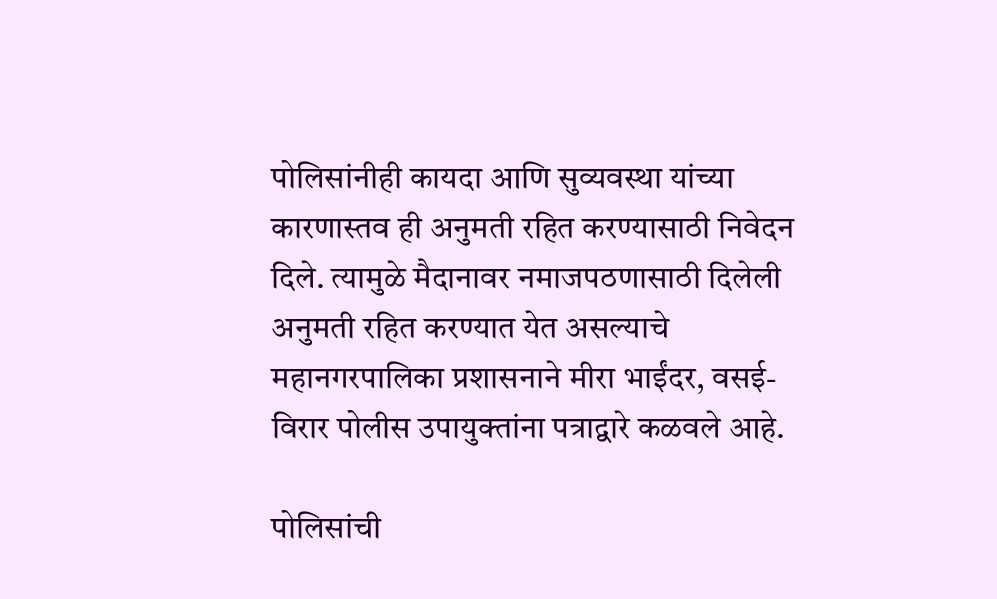पोलिसांनीही कायदा आणि सुव्यवस्था यांच्या कारणास्तव ही अनुमती रहित करण्यासाठी निवेदन दिले. त्यामुळे मैदानावर नमाजपठणासाठी दिलेली अनुमती रहित करण्यात येत असल्याचे महानगरपालिका प्रशासनाने मीरा भाईंदर, वसई-विरार पोलीस उपायुक्तांना पत्राद्वारे कळवले आहे.

पोलिसांची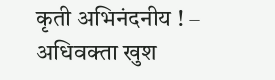कृती अभिनंदनीय ! – अधिवक्ता खुश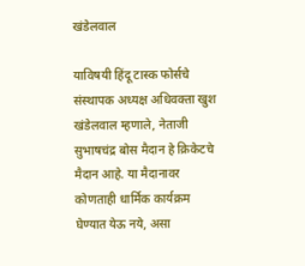खंडेलवाल

याविषयी हिंदू टास्क फोर्सचे संस्थापक अध्यक्ष अधिवक्ता खुश खंडेलवाल म्हणाले, नेताजी सुभाषचंद्र बोस मैदान हे क्रिकेटचे मैदान आहे. या मैदानावर कोणताही धार्मिक कार्यक्रम घेण्यात येऊ नये, असा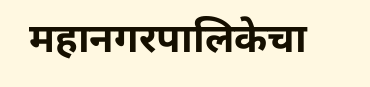महानगरपालिकेचा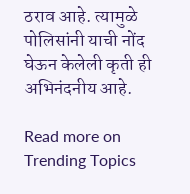ठराव आहे. त्यामुळे पोलिसांनी याची नोंद घेऊन केलेली कृती ही अभिनंदनीय आहे.

Read more on Trending Topics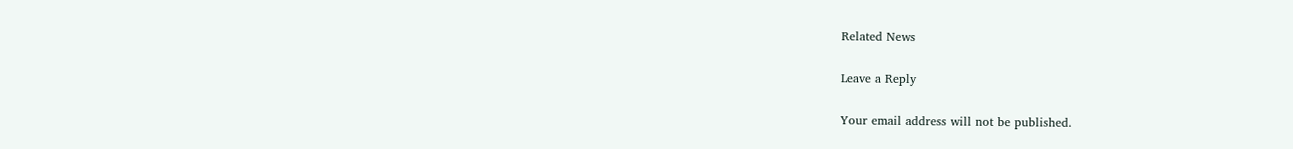Related News

Leave a Reply

Your email address will not be published.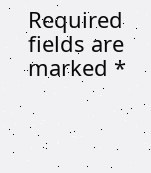Required fields are marked *